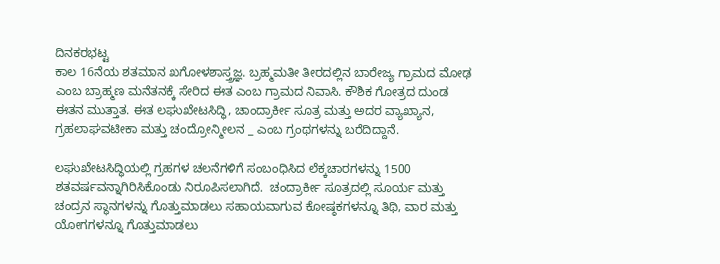ದಿನಕರಭಟ್ಟ
ಕಾಲ 16ನೆಯ ಶತಮಾನ ಖಗೋಳಶಾಸ್ತ್ರಜ್ಞ. ಬ್ರಹ್ಮಮತೀ ತೀರದಲ್ಲಿನ ಬಾರೇಜ್ಯ ಗ್ರಾಮದ ಮೋಢ ಎಂಬ ಬ್ರಾಹ್ಮಣ ಮನೆತನಕ್ಕೆ ಸೇರಿದ ಈತ ಎಂಬ ಗ್ರಾಮದ ನಿವಾಸಿ. ಕೌಶಿಕ ಗೋತ್ರದ ದುಂಡ ಈತನ ಮುತ್ತಾತ. ಈತ ಲಘುಖೇಟಸಿದ್ಧಿ, ಚಾಂದ್ರಾರ್ಕೀ ಸೂತ್ರ ಮತ್ತು ಅದರ ವ್ಯಾಖ್ಯಾನ, ಗ್ರಹಲಾಘವಟೀಕಾ ಮತ್ತು ಚಂದ್ರೋನ್ಮೀಲನ _ ಎಂಬ ಗ್ರಂಥಗಳನ್ನು ಬರೆದಿದ್ದಾನೆ.

ಲಘುಖೇಟಸಿದ್ಧಿಯಲ್ಲಿ ಗ್ರಹಗಳ ಚಲನೆಗಳಿಗೆ ಸಂಬಂಧಿಸಿದ ಲೆಕ್ಕಚಾರಗಳನ್ನು 1500 ಶತವರ್ಷವನ್ನಾಗಿರಿಸಿಕೊಂಡು ನಿರೂಪಿಸಲಾಗಿದೆ.  ಚಂದ್ರಾರ್ಕೀ ಸೂತ್ರದಲ್ಲಿ ಸೂರ್ಯ ಮತ್ತು ಚಂದ್ರನ ಸ್ಥಾನಗಳನ್ನು ಗೊತ್ತುಮಾಡಲು ಸಹಾಯವಾಗುವ ಕೋಷ್ಠಕಗಳನ್ನೂ ತಿಥಿ, ವಾರ ಮತ್ತು ಯೋಗಗಳನ್ನೂ ಗೊತ್ತುಮಾಡಲು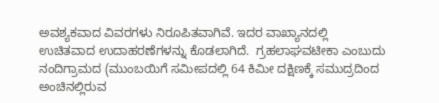ಅವಶ್ಯಕವಾದ ವಿವರಗಳು ನಿರೂಪಿತವಾಗಿವೆ. ಇದರ ವಾಖ್ಯಾನದಲ್ಲಿ ಉಚಿತವಾದ ಉದಾಹರಣೆಗಳನ್ನು ಕೊಡಲಾಗಿದೆ.  ಗ್ರಹಲಾಘವಟೀಕಾ ಎಂಬುದು ನಂದಿಗ್ರಾಮದ (ಮುಂಬಯಿಗೆ ಸಮೀಪದಲ್ಲಿ 64 ಕಿಮೀ ದಕ್ಷಿಣಕ್ಕೆ ಸಮುದ್ರದಿಂದ ಅಂಚಿನಲ್ಲಿರುವ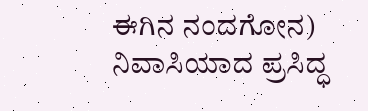ಈಗಿನ ನಂದಗೋನ) ನಿವಾಸಿಯಾದ ಪ್ರಸಿದ್ಧ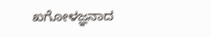ಖಗೋಳಜ್ಞನಾದ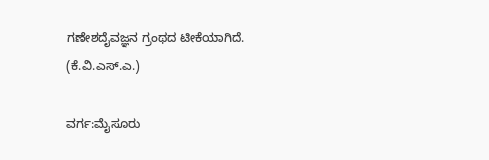ಗಣೇಶದೈವಜ್ಞನ ಗ್ರಂಥದ ಟೀಕೆಯಾಗಿದೆ.
(ಕೆ.ವಿ.ಎಸ್.ಎ.)

ವರ್ಗ:ಮೈಸೂರು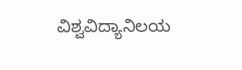ವಿಶ್ವವಿದ್ಯಾನಿಲಯ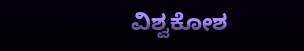ವಿಶ್ವಕೋಶ